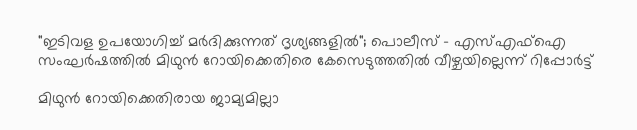"ഇടിവള ഉപയോഗിച്ച് മർദിക്കുന്നത് ദൃശ്യങ്ങളിൽ"; പൊലീസ് - എസ്എഫ്ഐ സംഘർഷത്തിൽ മിഥുൻ റോയിക്കെതിരെ കേസെടുത്തതിൽ വീഴ്ചയില്ലെന്ന് റിപ്പോർട്ട്

മിഥുൻ റോയിക്കെതിരായ ജാമ്യമില്ലാ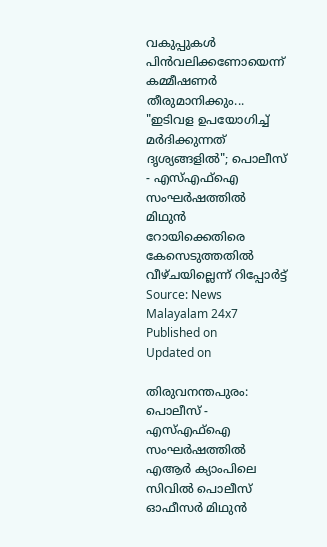വകുപ്പുകൾ പിൻവലിക്കണോയെന്ന് കമ്മീഷണർ തീരുമാനിക്കും...
"ഇടിവള ഉപയോഗിച്ച് മർദിക്കുന്നത് ദൃശ്യങ്ങളിൽ"; പൊലീസ് - എസ്എഫ്ഐ സംഘർഷത്തിൽ മിഥുൻ റോയിക്കെതിരെ കേസെടുത്തതിൽ വീഴ്ചയില്ലെന്ന് റിപ്പോർട്ട്
Source: News Malayalam 24x7
Published on
Updated on

തിരുവനന്തപുരം: പൊലീസ് - എസ്എഫ്ഐ സംഘർഷത്തിൽ എആര്‍ ക്യാംപിലെ സിവിൽ പൊലീസ് ഓഫീസർ മിഥുൻ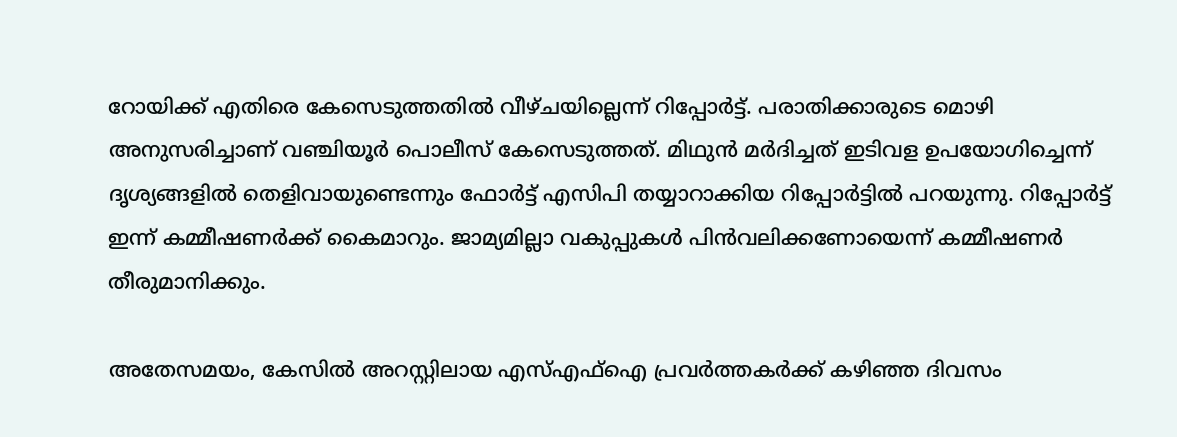റോയിക്ക് എതിരെ കേസെടുത്തതിൽ വീഴ്ചയില്ലെന്ന് റിപ്പോർട്ട്. പരാതിക്കാരുടെ മൊഴി അനുസരിച്ചാണ് വഞ്ചിയൂർ പൊലീസ് കേസെടുത്തത്. മിഥുൻ മർദിച്ചത് ഇടിവള ഉപയോഗിച്ചെന്ന് ദൃശ്യങ്ങളിൽ തെളിവായുണ്ടെന്നും ഫോർട്ട് എസിപി തയ്യാറാക്കിയ റിപ്പോർട്ടിൽ പറയുന്നു. റിപ്പോർട്ട് ഇന്ന് കമ്മീഷണർക്ക് കൈമാറും. ജാമ്യമില്ലാ വകുപ്പുകൾ പിൻവലിക്കണോയെന്ന് കമ്മീഷണർ തീരുമാനിക്കും.

അതേസമയം, കേസിൽ അറസ്റ്റിലായ എസ്എഫ്ഐ പ്രവർത്തകർക്ക് കഴിഞ്ഞ ദിവസം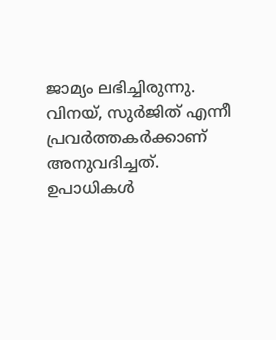ജാമ്യം ലഭിച്ചിരുന്നു. വിനയ്, സുർജിത് എന്നീ പ്രവർത്തകർക്കാണ് അനുവദിച്ചത്. ഉപാധികൾ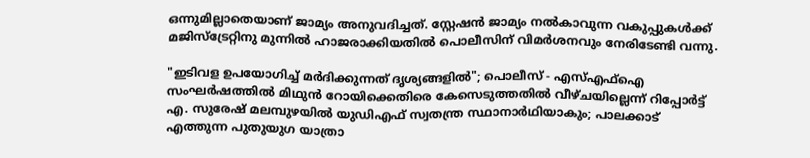ഒന്നുമില്ലാതെയാണ് ജാമ്യം അനുവദിച്ചത്. സ്റ്റേഷൻ ജാമ്യം നൽകാവുന്ന വകുപ്പുകൾക്ക് മജിസ്ട്രേറ്റിനു മുന്നിൽ ഹാജരാക്കിയതിൽ പൊലീസിന് വിമർശനവും നേരിടേണ്ടി വന്നു.

"ഇടിവള ഉപയോഗിച്ച് മർദിക്കുന്നത് ദൃശ്യങ്ങളിൽ"; പൊലീസ് - എസ്എഫ്ഐ സംഘർഷത്തിൽ മിഥുൻ റോയിക്കെതിരെ കേസെടുത്തതിൽ വീഴ്ചയില്ലെന്ന് റിപ്പോർട്ട്
എ. സുരേഷ് മലമ്പുഴയില്‍ യുഡിഎഫ് സ്വതന്ത്ര സ്ഥാനാര്‍ഥിയാകും; പാലക്കാട് എത്തുന്ന പുതുയുഗ യാത്രാ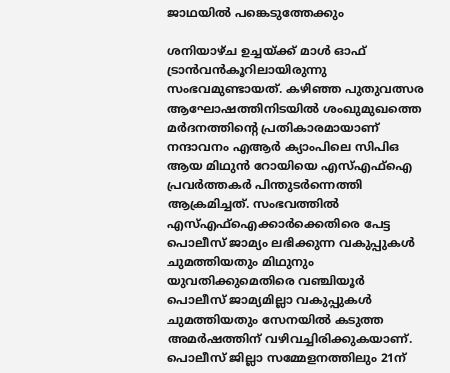ജാഥയിൽ പങ്കെടുത്തേക്കും

ശനിയാഴ്ച ഉച്ചയ്ക്ക് മാൾ ഓഫ് ട്രാൻവൻകൂറിലായിരുന്നു സംഭവമുണ്ടായത്. കഴിഞ്ഞ പുതുവത്സര ആഘോഷത്തിനിടയിൽ ശംഖുമുഖത്തെ മർദനത്തിൻ്റെ പ്രതികാരമായാണ് നന്ദാവനം എആർ ക്യാംപിലെ സിപിഒ ആയ മിഥുൻ റോയിയെ എസ്എഫ്ഐ പ്രവർത്തകർ പിന്തുടർന്നെത്തി ആക്രമിച്ചത്. സംഭവത്തിൽ എസ്എഫ്ഐക്കാർക്കെതിരെ പേട്ട പൊലീസ് ജാമ്യം ലഭിക്കുന്ന വകുപ്പുകൾ ചുമത്തിയതും മിഥുനും യുവതിക്കുമെതിരെ വഞ്ചിയൂർ പൊലീസ് ജാമ്യമില്ലാ വകുപ്പുകൾ ചുമത്തിയതും സേനയിൽ കടുത്ത അമർഷത്തിന് വഴിവച്ചിരിക്കുകയാണ്. പൊലീസ് ജില്ലാ സമ്മേളനത്തിലും 21ന്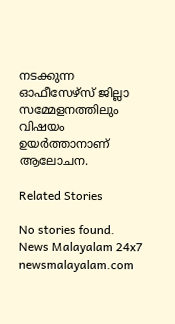നടക്കുന്ന ഓഫീസേഴ്സ് ജില്ലാ സമ്മേളനത്തിലും വിഷയം ഉയർത്താനാണ് ആലോചന.

Related Stories

No stories found.
News Malayalam 24x7
newsmalayalam.com